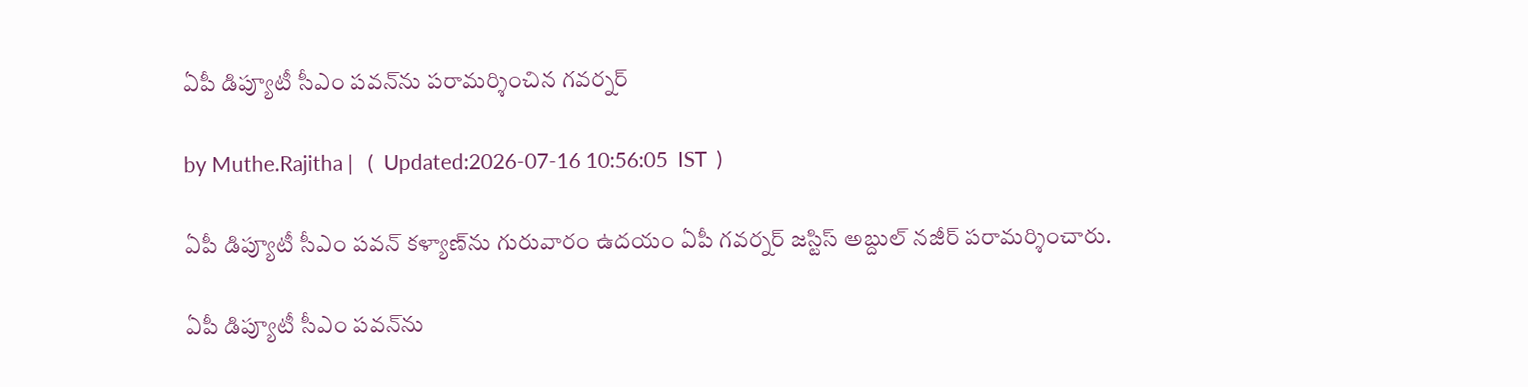ఏపీ డిప్యూటీ సీఎం పవన్‌ను పరామర్శించిన గవర్నర్‌

by Muthe.Rajitha |   (  Updated:2026-07-16 10:56:05  IST  )

ఏపీ డిప్యూటీ సీఎం పవన్ కళ్యాణ్‌ను గురువారం ఉదయం ఏపీ గవర్నర్ జస్టిస్ అబ్దుల్ నజీర్ పరామర్శించారు.

ఏపీ డిప్యూటీ సీఎం పవన్‌ను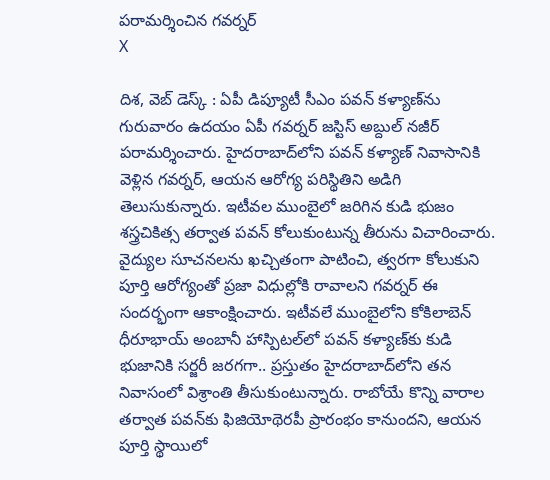పరామర్శించిన గవర్నర్‌
X

దిశ, వెబ్ డెస్క్ : ఏపీ డిప్యూటీ సీఎం పవన్ కళ్యాణ్‌ను గురువారం ఉదయం ఏపీ గవర్నర్ జస్టిస్ అబ్దుల్ నజీర్ పరామర్శించారు. హైదరాబాద్‌లోని పవన్ కళ్యాణ్ నివాసానికి వెళ్లిన గవర్నర్, ఆయన ఆరోగ్య పరిస్థితిని అడిగి తెలుసుకున్నారు. ఇటీవల ముంబైలో జరిగిన కుడి భుజం శస్త్రచికిత్స తర్వాత పవన్ కోలుకుంటున్న తీరును విచారించారు. వైద్యుల సూచనలను ఖచ్చితంగా పాటించి, త్వరగా కోలుకుని పూర్తి ఆరోగ్యంతో ప్రజా విధుల్లోకి రావాలని గవర్నర్ ఈ సందర్భంగా ఆకాంక్షించారు. ఇటీవలే ముంబైలోని కోకిలాబెన్ ధీరూభాయ్ అంబానీ హాస్పిటల్‌లో పవన్ కళ్యాణ్‌కు కుడి భుజానికి సర్జరీ జరగగా.. ప్రస్తుతం హైదరాబాద్‌లోని తన నివాసంలో విశ్రాంతి తీసుకుంటున్నారు. రాబోయే కొన్ని వారాల తర్వాత పవన్‌కు ఫిజియోథెరపీ ప్రారంభం కానుందని, ఆయన పూర్తి స్థాయిలో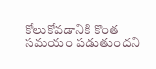కోలుకోవడానికి కొంత సమయం పడుతుందని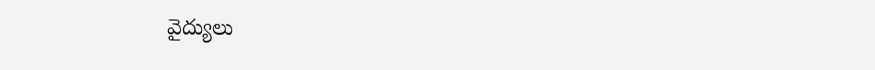వైద్యులు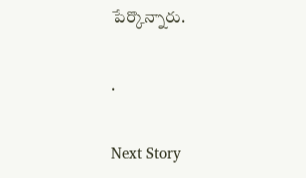పేర్కొన్నారు.

.

Next Story